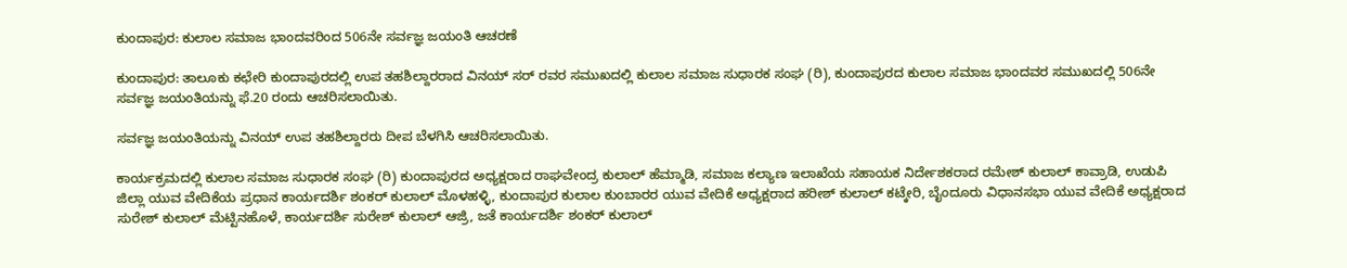ಕುಂದಾಪುರ: ಕುಲಾಲ ಸಮಾಜ ಭಾಂದವರಿಂದ 506ನೇ ಸರ್ವಜ್ಞ ಜಯಂತಿ ಆಚರಣೆ

ಕುಂದಾಪುರ: ತಾಲೂಕು ಕಛೇರಿ ಕುಂದಾಪುರದಲ್ಲಿ ಉಪ ತಹಶಿಲ್ದಾರರಾದ ವಿನಯ್ ಸರ್ ರವರ ಸಮುಖದಲ್ಲಿ ಕುಲಾಲ ಸಮಾಜ ಸುಧಾರಕ ಸಂಘ (ರಿ), ಕುಂದಾಪುರದ ಕುಲಾಲ ಸಮಾಜ ಭಾಂದವರ ಸಮುಖದಲ್ಲಿ 506ನೇ ಸರ್ವಜ್ಞ ಜಯಂತಿಯನ್ನು ಫೆ.20 ರಂದು ಆಚರಿಸಲಾಯಿತು.

ಸರ್ವಜ್ಞ ಜಯಂತಿಯನ್ನು ವಿನಯ್ ಉಪ ತಹಶಿಲ್ದಾರರು ದೀಪ ಬೆಳಗಿಸಿ ಆಚರಿಸಲಾಯಿತು.

ಕಾರ್ಯಕ್ರಮದಲ್ಲಿ ಕುಲಾಲ ಸಮಾಜ ಸುಧಾರಕ ಸಂಘ (ರಿ) ಕುಂದಾಪುರದ ಅಧ್ಯಕ್ಷರಾದ ರಾಘವೇಂದ್ರ ಕುಲಾಲ್ ಹೆಮ್ಮಾಡಿ, ಸಮಾಜ ಕಲ್ಯಾಣ ಇಲಾಖೆಯ ಸಹಾಯಕ ನಿರ್ದೇಶಕರಾದ ರಮೇಶ್ ಕುಲಾಲ್ ಕಾವ್ರಾಡಿ, ಉಡುಪಿ ಜಿಲ್ಲಾ ಯುವ ವೇದಿಕೆಯ ಪ್ರಧಾನ ಕಾರ್ಯದರ್ಶಿ ಶಂಕರ್ ಕುಲಾಲ್ ಮೊಳಹಳ್ಳಿ, ಕುಂದಾಪುರ ಕುಲಾಲ ಕುಂಬಾರರ ಯುವ ವೇದಿಕೆ ಅಧ್ಯಕ್ಷರಾದ ಹರೀಶ್ ಕುಲಾಲ್ ಕಟ್ಕೇರಿ, ಬೈಂದೂರು ವಿಧಾನಸಭಾ ಯುವ ವೇದಿಕೆ ಅಧ್ಯಕ್ಷರಾದ ಸುರೇಶ್ ಕುಲಾಲ್ ಮೆಟ್ಟಿನಹೊಳೆ, ಕಾರ್ಯದರ್ಶಿ ಸುರೇಶ್ ಕುಲಾಲ್ ಆಜ್ರಿ, ಜತೆ ಕಾರ್ಯದರ್ಶಿ ಶಂಕರ್ ಕುಲಾಲ್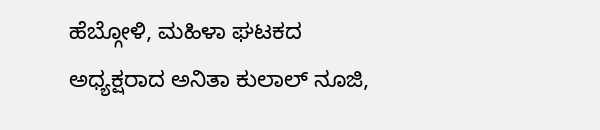ಹೆಬ್ಗೋಳಿ, ಮಹಿಳಾ ಘಟಕದ ಅಧ್ಯಕ್ಷರಾದ ಅನಿತಾ ಕುಲಾಲ್ ನೂಜಿ,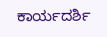ಕಾರ್ಯದರ್ಶಿ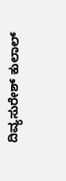ದಿವ್ಯಸುರೇಶ್ ಕುಲಾಲ್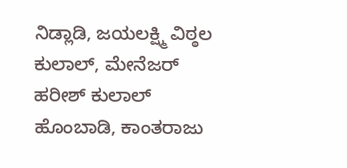ನಿಡ್ಲಾಡಿ, ಜಯಲಕ್ಷ್ಮಿ ವಿಠ್ಠಲ ಕುಲಾಲ್, ಮೇನೆಜರ್ ಹರೀಶ್ ಕುಲಾಲ್ ಹೊಂಬಾಡಿ, ಕಾಂತರಾಜು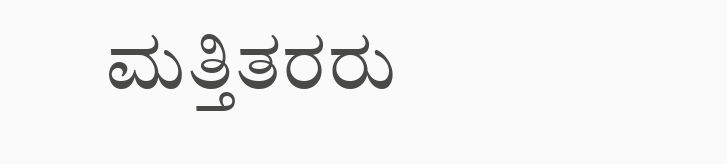ಮತ್ತಿತರರು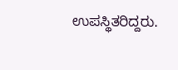ಉಪಸ್ಥಿತರಿದ್ದರು.